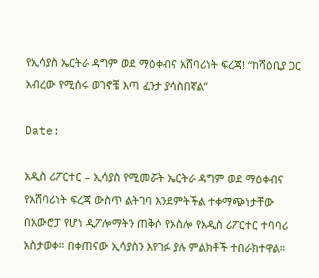የኢሳያስ ኤርትራ ዳግም ወደ ማዕቀብና አሸባሪነት ፍረጃ! “ከሻዕቢያ ጋር አብረው የሚሰሩ ወገኖቼ እጣ ፈንታ ያሳስበኛል”

Date:

አዲስ ሪፖርተር – ኢሳያስ የሚመሯት ኤርትራ ዳግም ወደ ማዕቀብና የአሸባሪነት ፍረጃ ውስጥ ልትገባ እንደምትችል ተቀማጭነታቸው በአውሮፓ የሆነ ዲፖሎማትን ጠቅሶ የኦስሎ የአዲስ ሪፖርተር ተባባሪ አስታወቀ። በቀጠናው ኢሳያስን እየገፉ ያሉ ምልክቶች ተበራክተዋል።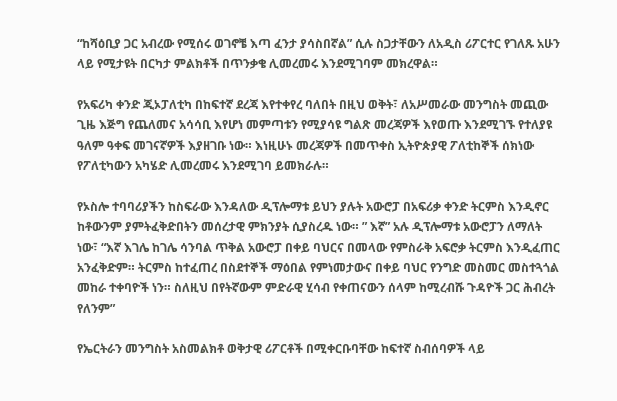“ከሻዕቢያ ጋር አብረው የሚሰሩ ወገኖቼ እጣ ፈንታ ያሳስበኛል” ሲሉ ስጋታቸውን ለአዲስ ሪፖርተር የገለጹ አሁን ላይ የሚታዩት በርካታ ምልክቶች በጥንቃቄ ሊመረመሩ እንደሚገባም መክረዋል።

የአፍሪካ ቀንድ ጂኦፓለቲካ በከፍተኛ ደረጃ እየተቀየረ ባለበት በዚህ ወቅት፣ ለአሥመራው መንግስት መጪው ጊዜ እጅግ የጨለመና አሳሳቢ እየሆነ መምጣቱን የሚያሳዩ ግልጽ መረጃዎች እየወጡ እንደሚገኙ የተለያዩ ዓለም ዓቀፍ መገናኛዎች እያዘገቡ ነው። እነዚሁኑ መረጃዎች በመጥቀስ ኢትዮጵያዊ ፖለቲከኞች ሰክነው የፖለቲካውን አካሄድ ሊመረመሩ እንደሚገባ ይመክራሉ።

የኦስሎ ተባባሪያችን ከስፍራው እንዳለው ዲፕሎማቱ ይህን ያሉት አውሮፓ በአፍሪቃ ቀንድ ትርምስ እንዲኖር ከቶውንም ያምትፈቅድበትን መሰረታዊ ምክንያት ሲያስረዱ ነው። ” እኛ” አሉ ዲፕሎማቱ አውሮፓን ለማለት ነው፣ “እኛ እገሌ ከገሌ ሳንባል ጥቅል አውሮፓ በቀይ ባህርና በመላው የምስራቅ አፍሮቃ ትርምስ እንዲፈጠር አንፈቅድም። ትርምስ ከተፈጠረ በስደተኞች ማዕበል የምነመታውና በቀይ ባህር የንግድ መስመር መስተጓጎል መከራ ተቀባዮች ነን። ስለዚህ በየትኛውም ምድራዊ ሂሳብ የቀጠናውን ሰላም ከሚረብሹ ጉዳዮች ጋር ሕብረት የለንም”

የኤርትራን መንግስት አስመልክቶ ወቅታዊ ሪፖርቶች በሚቀርቡባቸው ከፍተኛ ስብሰባዎች ላይ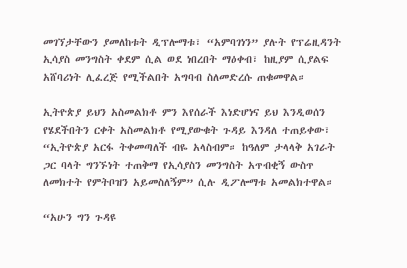መገኘታቸውን ያመለከቱት ዲፕሎማቱ፣ “አምባገነን” ያሉት የፕሬዚዳንት ኢሳያስ መንግስት ቀደም ሲል ወደ ነበረበት ማዕቀብ፣ ከዚያም ሲያልፍ አሸባሪነት ሊፈረጅ የሚችልበት አግባብ ስለመድረሱ ጠቁመዋል።

ኢትዮጵያ ይህን አስመልክቶ ምን እየሰራች እነድሆነና ይህ እንዲወሰን የሄደችበትን ርቀት አስመልክቶ የሚያውቁት ጉዳይ እንዳለ ተጠይቀው፣ “ኢትዮጵያ አርፋ ትቀመጣለች ብዬ አላስብም። ከዓለም ታላላቅ አገራት ጋር ባላት ግንኙነት ተጠቅማ የኢሳያስን መንግስት አጥብቂኝ ውስጥ ለመክተት የምትቦዝን አይመስለኝም” ሲሉ ዲፖሎማቱ አመልክተዋል።

“አሁን ግን ጉዳዩ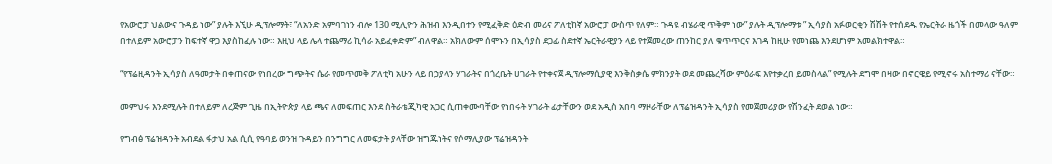የአውሮፓ ህልውና ጉዳይ ነው” ያሉት እኚሁ ዲፕሎማት፣ “ለአንድ አምባገነን ብሎ 130 ሚሊዮን ሕዝብ እንዲበተን የሚፈቅድ ዕድብ መሪና ፖለቲከኛ አውሮፓ ውስጥ የለም። ጉዳዩ ብሄራዊ ጥቅም ነው” ያሉት ዲፕሎማቱ ” ኢሳያስ አፉወርቂን ሽሽት የተሰደዱ የኤርትራ ዜጎች በመላው ዓለም በተለይም አውሮፓን ከፍተኛ ዋጋ እያስከፈሉ ነው። እዚህ ላይ ሌላ ተጨማሪ ኪሳራ አይፈቀድም” ብለዋል። አክለውም ሰሞኑን በኢሳያስ ደጋፊ ስደተኛ ኤርትራዊያን ላይ የተጀመረው ጠንከር ያለ ቁጥጥርና እገዳ ከዚሁ የመነጨ እንደሆነም አመልክተዋል።

“የፕሬዚዳንት ኢሳያስ ለዓመታት በቀጠናው የነበረው ግጭትና ሴራ የመጥመቅ ፖለቲካ አሁን ላይ በኃያላን ሃገራትና በጎረቤት ሀገራት የተቀናጀ ዲፕሎማሲያዊ እንቅስቃሴ ምክንያት ወደ መጨረሻው ምዕራፍ እየተቃረበ ይመስላል” የሚሉት ደግሞ በዛው በኖርዌይ የሚኖሩ አስተማሪ ናቸው።

መምህሩ እንደሚሉት በተለይም ለረጅም ጊዜ በኢትዮጵያ ላይ ጫና ለመፍጠር እንደ ስትራቴጂካዊ አጋር ሲጠቀሙባቸው የነበሩት ሃገራት ፊታቸውን ወደ አዲስ አበባ ማዞራቸው ለፕሬዝዳንት ኢሳያስ የመጀመሪያው የሽንፈት ደወል ነው።

የግብፅ ፕሬዝዳንት አብደል ፋታህ አል ሲሲ የዓባይ ወንዝ ጉዳይን በንግግር ለመፍታት ያላቸው ዝግጁነትና የሶማሊያው ፕሬዝዳንት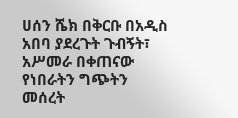ሀሰን ሼክ በቅርቡ በአዲስ አበባ ያደረጉት ጉብኝት፣ አሥመራ በቀጠናው የነበራትን ግጭትን መሰረት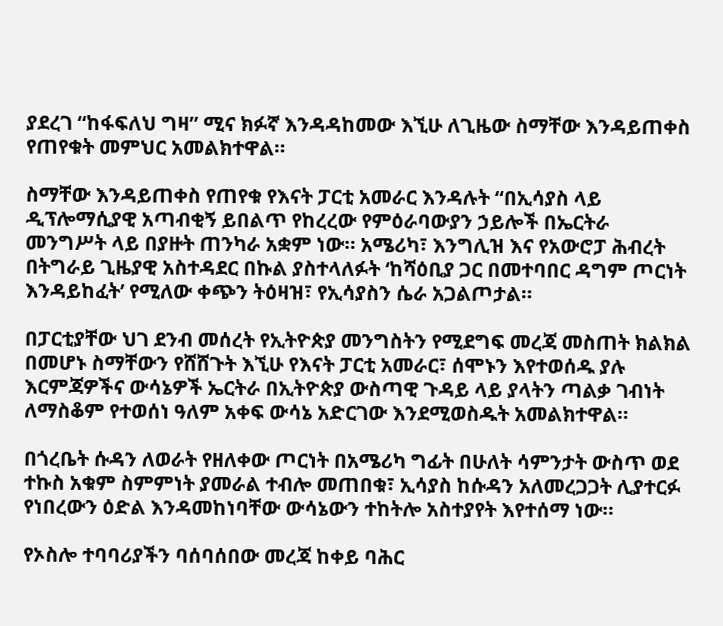ያደረገ “ከፋፍለህ ግዛ” ሚና ክፉኛ እንዳዳከመው እኚሁ ለጊዜው ስማቸው እንዳይጠቀስ የጠየቁት መምህር አመልክተዋል።

ስማቸው እንዳይጠቀስ የጠየቁ የእናት ፓርቲ አመራር እንዳሉት “በኢሳያስ ላይ ዲፕሎማሲያዊ አጣብቂኝ ይበልጥ የከረረው የምዕራባውያን ኃይሎች በኤርትራ መንግሥት ላይ በያዙት ጠንካራ አቋም ነው። አሜሪካ፣ እንግሊዝ እና የአውሮፓ ሕብረት በትግራይ ጊዜያዊ አስተዳደር በኩል ያስተላለፉት ‘ከሻዕቢያ ጋር በመተባበር ዳግም ጦርነት እንዳይከፈት’ የሚለው ቀጭን ትዕዛዝ፣ የኢሳያስን ሴራ አጋልጦታል።

በፓርቲያቸው ህገ ደንብ መሰረት የኢትዮጵያ መንግስትን የሚደግፍ መረጃ መስጠት ክልክል በመሆኑ ስማቸውን የሸሸጉት እኚሁ የእናት ፓርቲ አመራር፣ ሰሞኑን እየተወሰዱ ያሉ እርምጃዎችና ውሳኔዎች ኤርትራ በኢትዮጵያ ውስጣዊ ጉዳይ ላይ ያላትን ጣልቃ ገብነት ለማስቆም የተወሰነ ዓለም አቀፍ ውሳኔ አድርገው እንደሚወስዱት አመልክተዋል።

በጎረቤት ሱዳን ለወራት የዘለቀው ጦርነት በአሜሪካ ግፊት በሁለት ሳምንታት ውስጥ ወደ ተኩስ አቁም ስምምነት ያመራል ተብሎ መጠበቁ፣ ኢሳያስ ከሱዳን አለመረጋጋት ሊያተርፉ የነበረውን ዕድል እንዳመከነባቸው ውሳኔውን ተከትሎ አስተያየት እየተሰማ ነው።

የኦስሎ ተባባሪያችን ባሰባሰበው መረጃ ከቀይ ባሕር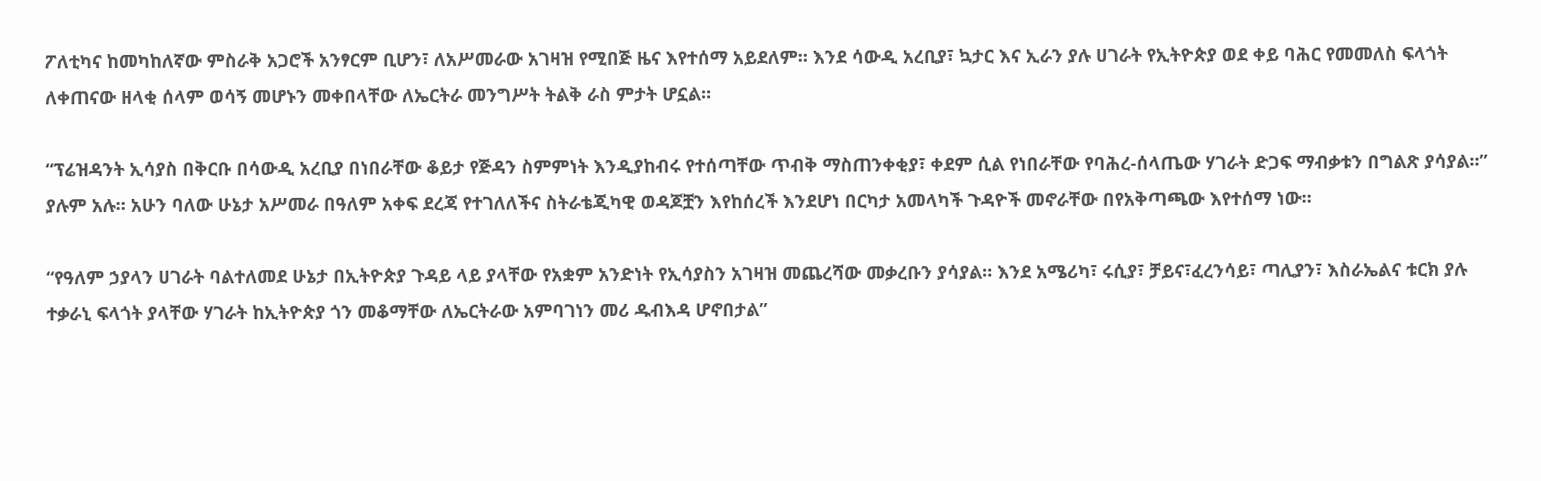ፖለቲካና ከመካከለኛው ምስራቅ አጋሮች አንፃርም ቢሆን፣ ለአሥመራው አገዛዝ የሚበጅ ዜና እየተሰማ አይደለም። እንደ ሳውዲ አረቢያ፣ ኳታር እና ኢራን ያሉ ሀገራት የኢትዮጵያ ወደ ቀይ ባሕር የመመለስ ፍላጎት ለቀጠናው ዘላቂ ሰላም ወሳኝ መሆኑን መቀበላቸው ለኤርትራ መንግሥት ትልቅ ራስ ምታት ሆኗል።

“ፕሬዝዳንት ኢሳያስ በቅርቡ በሳውዲ አረቢያ በነበራቸው ቆይታ የጅዳን ስምምነት እንዲያከብሩ የተሰጣቸው ጥብቅ ማስጠንቀቂያ፣ ቀደም ሲል የነበራቸው የባሕረ-ሰላጤው ሃገራት ድጋፍ ማብቃቱን በግልጽ ያሳያል።” ያሉም አሉ። አሁን ባለው ሁኔታ አሥመራ በዓለም አቀፍ ደረጃ የተገለለችና ስትራቴጂካዊ ወዳጆቿን እየከሰረች እንደሆነ በርካታ አመላካች ጉዳዮች መኖራቸው በየአቅጣጫው እየተሰማ ነው።

“የዓለም ኃያላን ሀገራት ባልተለመደ ሁኔታ በኢትዮጵያ ጉዳይ ላይ ያላቸው የአቋም አንድነት የኢሳያስን አገዛዝ መጨረሻው መቃረቡን ያሳያል። እንደ አሜሪካ፣ ሩሲያ፣ ቻይና፣ፈረንሳይ፣ ጣሊያን፣ እስራኤልና ቱርክ ያሉ ተቃራኒ ፍላጎት ያላቸው ሃገራት ከኢትዮጵያ ጎን መቆማቸው ለኤርትራው አምባገነን መሪ ዱብእዳ ሆኖበታል”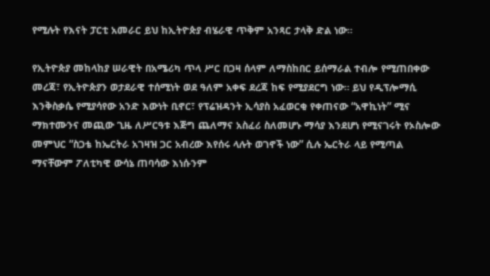የሚሉት የእናት ፓርቲ አመራር ይህ ከኢትዮጵያ ብሄራዊ ጥቅም አንጻር ታላቅ ድል ነው።

የኢትዮጵያ መከላከያ ሠራዊት በአሜሪካ ጥላ ሥር በጋዛ ሰላም ለማስከበር ይሰማራል ተብሎ የሚጠበቀው መረጃ፣ የኢትዮጵያን ወታደራዊ ተሰሚነት ወደ ዓለም አቀፍ ደረጃ ከፍ የሚያደርግ ነው። ይህ የዲፕሎማሲ እንቅስቃሴ የሚያሳየው አንድ እውነት ቢኖር፣ የፕሬዝዳንት ኢሳያስ አፈወርቂ የቀጠናው “አዋኪነት” ሚና ማክተሙንና መጪው ጊዜ ለሥርዓቱ እጅግ ጨለማና አስፈሪ ስለመሆኑ ማሳያ እንደሆነ የሚናገሩት የኦስሎው መምህር “ስጋቴ ከኤርትራ አገዛዝ ጋር አብረው እየሰሩ ላሉት ወገኖች ነው” ሲሉ ኤርትራ ላይ የሚጣል ማናቸውም ፖለቲካዊ ውሳኔ ጠባሳው እነሱንም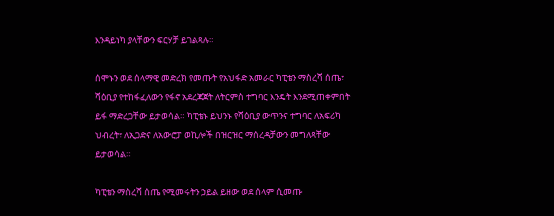እንዳይነካ ያላቸውን ፍርሃቻ ይገልጻሉ።

ሰሞኑን ወደ ሰላማዊ መድረክ የመጡት የአህፋድ አመራር ካፒቴን ማስረሻ ሰጤ፣ ሻዕቢያ የተከፋፈለውን የፋኖ አደረጃጀት ለትርምስ ተግባር እንዴት እንደሚጠቀምበት ይፋ ማድረጋቸው ይታወሳል። ካፒቴኑ ይህንኑ የሻዕቢያ ውጥንና ተግባር ለአፍሪካ ህብረት፣ ለኢጋድና ለአውሮፓ ወኪሎች በዝርዝር ማሰረዳቻውን መግለጻቸው ይታወሳል።

ካፒቴን ማስረሻ ሰጤ የሚመሩትን ኃይል ይዘው ወደ ሰላም ሲመጡ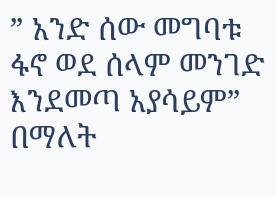” አንድ ሰው መግባቱ ፋኖ ወደ ሰላም መንገድ እንደመጣ አያሳይም” በማለት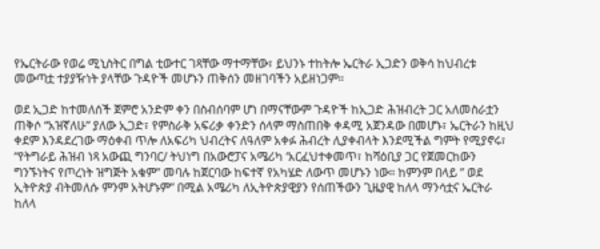የኤርትራው የወሬ ሚኒስትር በግል ቲውተር ገጻቸው ማተማቸው፣ ይህንኑ ተከትሎ ኤርትራ ኢጋድን ወቅሳ ከህብረቱ መውጣቷ ተያያዥነት ያላቸው ጉዳዮች መሆኑን ጠቅሰን መዘገባችን አይዘነጋም።

ወደ ኢጋድ ከተመለሰች ጀምሮ አንድም ቀን በስብሰባም ሆነ በማናቸውም ጉዳዮች ከኢጋድ ሕዝብረት ጋር አለመስራቷን ጠቅሶ “አዝኛለሁ” ያለው ኢጋድ፣ የምስራቅ አፍሪቃ ቀንድን ሰላም ማስጠበቅ ቀዳሚ አጀንዳው በመሆኑ፣ ኤርትራን ከዚህ ቀደም እንዳደረገው ማዕቀብ ጥሎ ለአፍሪካ ህብረትና ለዓለም አቀፉ ሕብረት ሊያቀብላት እንደሚችል ግምት የሚያኖሩ፣ “የትግራይ ሕዝብ ነጻ አውጪ ግንባር/ ትህነግ በአውሮፓና አሜሪካ ‘አርፈህተቀመጥ፣ ከሻዕቢያ ጋር የጀመርከውን ግንኙነትና የጦረነት ዝግጅት አቁም” መባሉ ከጀርባው ከፍተኛ የአካሄድ ለውጥ መሆኑን ነው። ከምንም በላይ ” ወደ ኢትዮጵያ ብትመለሱ ምንም አትሆኑም” በሚል አሜሪካ ለኢትዮጵያዊያን የሰጠችውን ጊዜያዊ ከለላ ማንሳቷና ኤርትራ ከለላ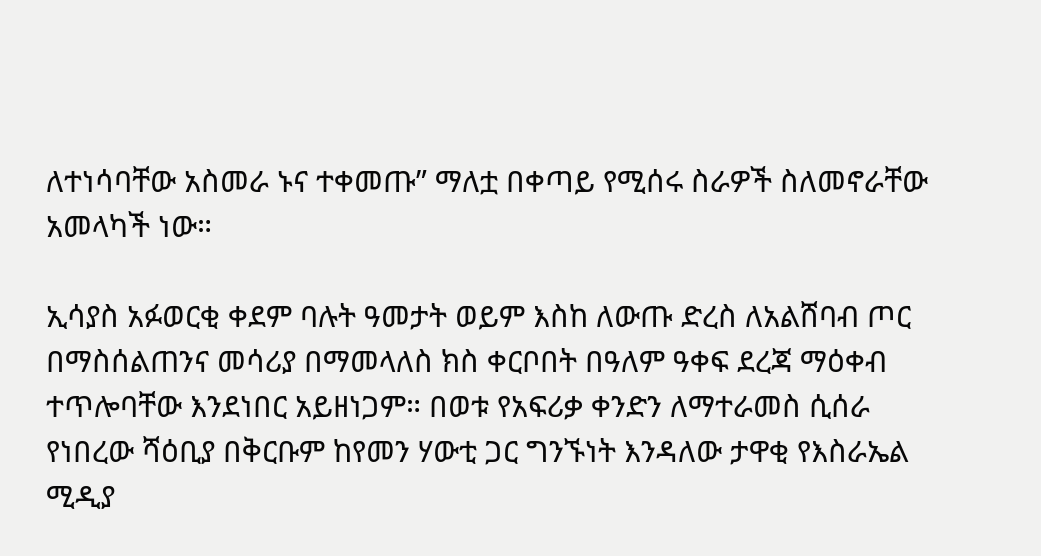ለተነሳባቸው አስመራ ኑና ተቀመጡ” ማለቷ በቀጣይ የሚሰሩ ስራዎች ስለመኖራቸው አመላካች ነው።

ኢሳያስ አፉወርቂ ቀደም ባሉት ዓመታት ወይም እስከ ለውጡ ድረስ ለአልሸባብ ጦር በማስሰልጠንና መሳሪያ በማመላለስ ክስ ቀርቦበት በዓለም ዓቀፍ ደረጃ ማዕቀብ ተጥሎባቸው እንደነበር አይዘነጋም። በወቱ የአፍሪቃ ቀንድን ለማተራመስ ሲሰራ የነበረው ሻዕቢያ በቅርቡም ከየመን ሃውቲ ጋር ግንኙነት እንዳለው ታዋቂ የእስራኤል ሚዲያ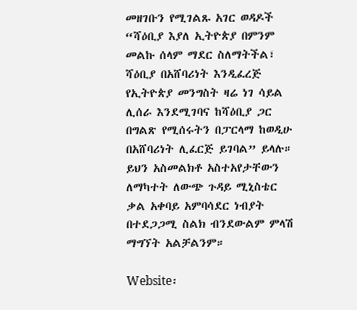መዘገቡን የሚገልጹ አገር ወዳዶች “ሻዕቢያ እያለ ኢትዮጵያ በምንም መልኩ ሰላም ማደር ስለማትችል፣ ሻዕቢያ በአሸባሪነት እንዲፈረጅ የኢትዮጵያ መንግስት ዛሬ ነገ ሳይል ሊሰራ እንደሚገባና ከሻዕቢያ ጋር በግልጽ የሚሰሩትን በፓርላማ ከወዲሁ በአሸባሪነት ሊፈርጅ ይገባል” ይላሉ። ይህን አስመልክቶ አስተአየታቸውን ለማካተት ለውጭ ጉዳይ ሚኒስቴር ቃል አቀባይ አምባሳደር ነብያት በተደጋጋሚ ስልክ ብንደውልም ምላሽ ማግኘት አልቻልንም።

Website፡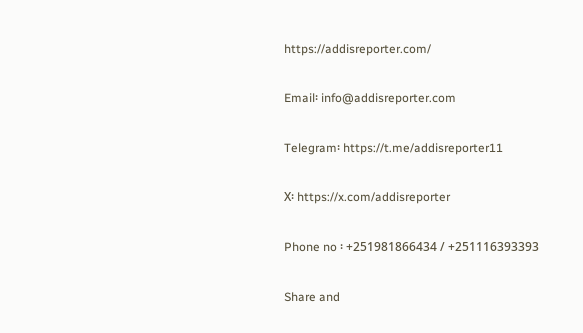https://addisreporter.com/

Email፡ info@addisreporter.com

Telegram፡ https://t.me/addisreporter11

X፡ https://x.com/addisreporter

Phone no ፡ +251981866434 / +251116393393

Share and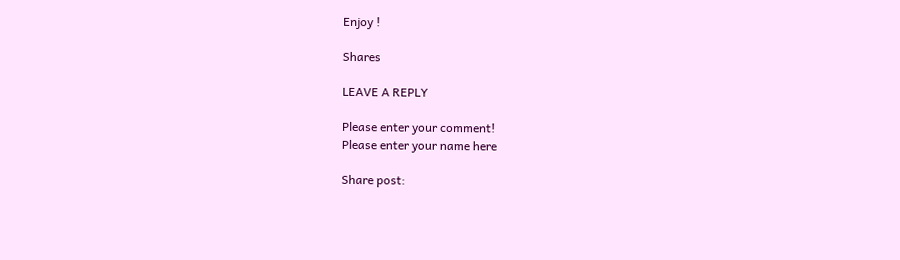Enjoy !

Shares

LEAVE A REPLY

Please enter your comment!
Please enter your name here

Share post: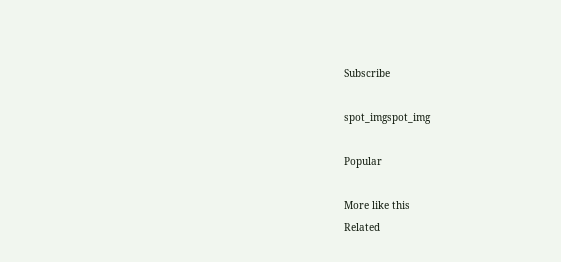Subscribe

spot_imgspot_img

Popular

More like this
Related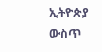ኢትዮጵያ ውስጥ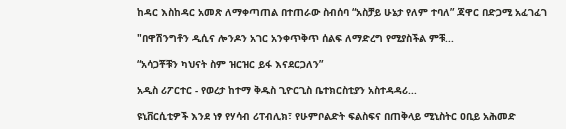ከዳር እስከዳር አመጽ ለማቀጣጠል በተጠራው ስብሰባ “አስቻይ ሁኔታ የለም ተባለ” ጃዋር በድጋሚ አፈገፈገ

"በዋሽንግቶን ዲሲና ሎንዶን አገር አንቀጥቅጥ ሰልፍ ለማድረግ የሚያስችል ምቹ...

“አሳጋቾቹን ካህናት ስም ዝርዝር ይፋ እናደርጋለን”

አዲስ ሪፖርተር - የወረታ ከተማ ቅዱስ ጊዮርጊስ ቤተክርስቲያን አስተዳዳሪ...

ዩኒቨርሲቲዎች እንደ ነፃ የሃሳብ ሪፐብሊክ፣ የሁምቦልድት ፍልስፍና በጠቅላይ ሚኒስትር ዐቢይ አሕመድ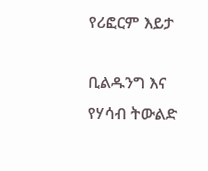የሪፎርም እይታ

ቢልዱንግ እና የሃሳብ ትውልድ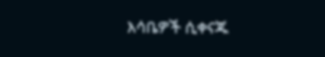እሳቤዎች ሲቀናጁ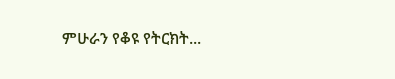ምሁራን የቆዩ የትርክት...